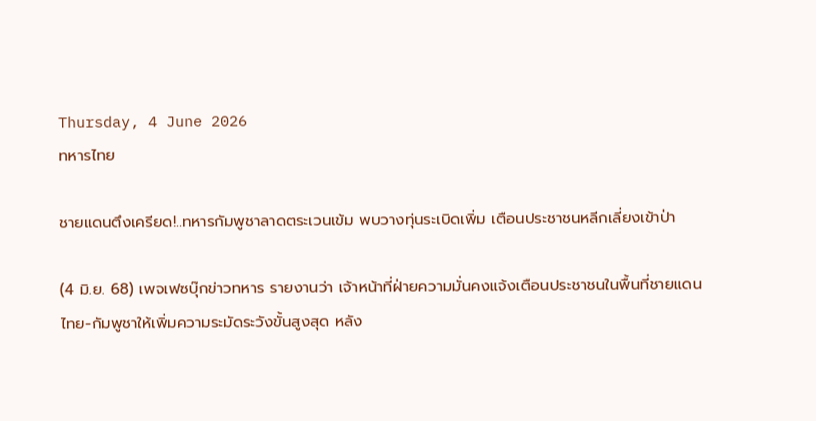Thursday, 4 June 2026
ทหารไทย

ชายแดนตึงเครียด!..ทหารกัมพูชาลาดตระเวนเข้ม พบวางทุ่นระเบิดเพิ่ม เตือนประชาชนหลีกเลี่ยงเข้าป่า

(4 มิ.ย. 68) เพจเฟซบุ๊กข่าวทหาร รายงานว่า เจ้าหน้าที่ฝ่ายความมั่นคงแจ้งเตือนประชาชนในพื้นที่ชายแดนไทย-กัมพูชาให้เพิ่มความระมัดระวังขั้นสูงสุด หลัง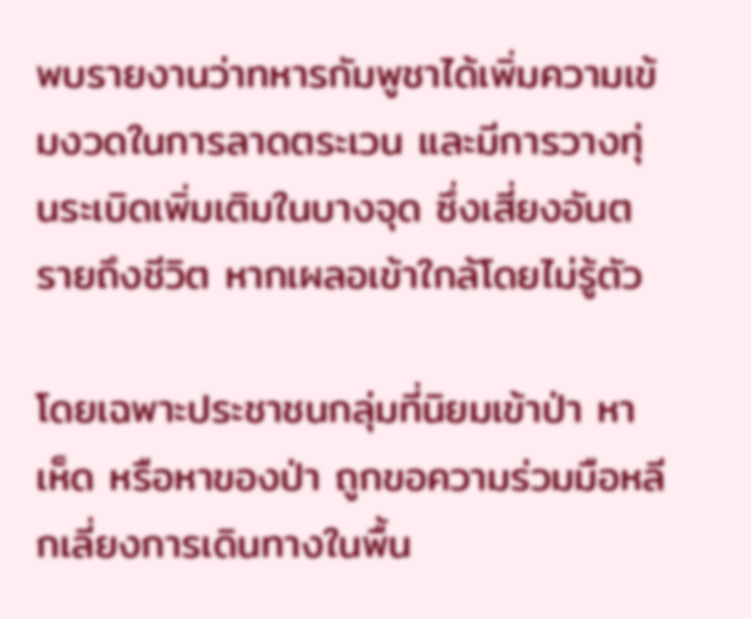พบรายงานว่าทหารกัมพูชาได้เพิ่มความเข้มงวดในการลาดตระเวน และมีการวางทุ่นระเบิดเพิ่มเติมในบางจุด ซึ่งเสี่ยงอันตรายถึงชีวิต หากเผลอเข้าใกล้โดยไม่รู้ตัว

โดยเฉพาะประชาชนกลุ่มที่นิยมเข้าป่า หาเห็ด หรือหาของป่า ถูกขอความร่วมมือหลีกเลี่ยงการเดินทางในพื้น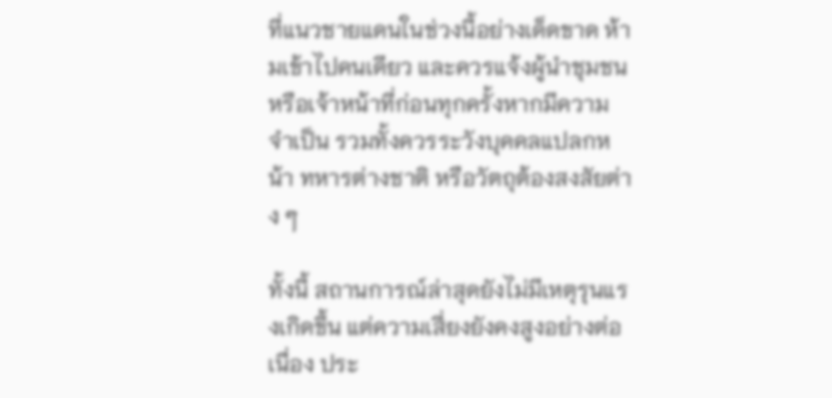ที่แนวชายแดนในช่วงนี้อย่างเด็ดขาด ห้ามเข้าไปคนเดียว และควรแจ้งผู้นำชุมชนหรือเจ้าหน้าที่ก่อนทุกครั้งหากมีความจำเป็น รวมทั้งควรระวังบุคคลแปลกหน้า ทหารต่างชาติ หรือวัตถุต้องสงสัยต่าง ๆ

ทั้งนี้ สถานการณ์ล่าสุดยังไม่มีเหตุรุนแรงเกิดขึ้น แต่ความเสี่ยงยังคงสูงอย่างต่อเนื่อง ประ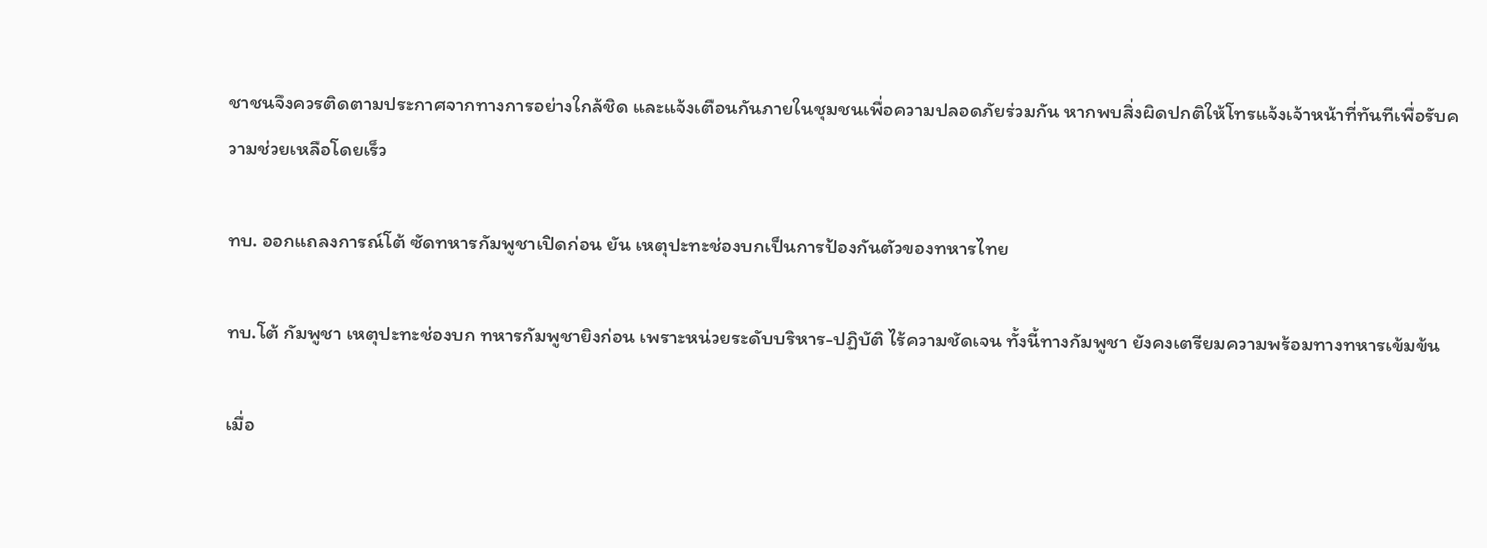ชาชนจึงควรติดตามประกาศจากทางการอย่างใกล้ชิด และแจ้งเตือนกันภายในชุมชนเพื่อความปลอดภัยร่วมกัน หากพบสิ่งผิดปกติให้โทรแจ้งเจ้าหน้าที่ทันทีเพื่อรับความช่วยเหลือโดยเร็ว

ทบ. ออกแถลงการณ์โต้ ซัดทหารกัมพูชาเปิดก่อน ยัน เหตุปะทะช่องบกเป็นการป้องกันตัวของทหารไทย

ทบ.โต้ กัมพูชา เหตุปะทะช่องบก ทหารกัมพูชายิงก่อน เพราะหน่วยระดับบริหาร-ปฏิบัติ ไร้ความชัดเจน ทั้งนี้ทางกัมพูชา ยังคงเตรียมความพร้อมทางทหารเข้มข้น

เมื่อ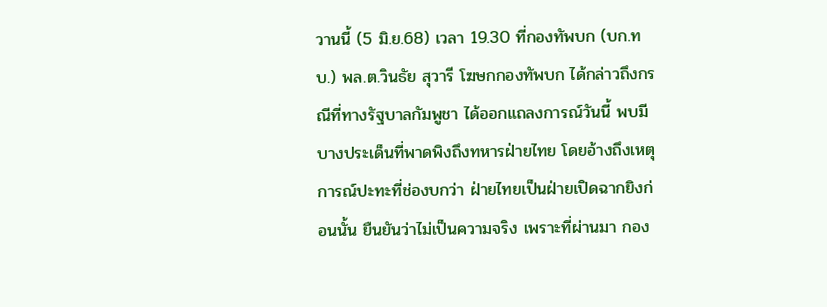วานนี้ (5 มิ.ย.68) เวลา 19.30 ที่กองทัพบก (บก.ทบ.) พล.ต.วินธัย สุวารี โฆษกกองทัพบก ได้กล่าวถึงกรณีที่ทางรัฐบาลกัมพูชา ได้ออกแถลงการณ์วันนี้ พบมีบางประเด็นที่พาดพิงถึงทหารฝ่ายไทย โดยอ้างถึงเหตุการณ์ปะทะที่ช่องบกว่า ฝ่ายไทยเป็นฝ่ายเปิดฉากยิงก่อนนั้น ยืนยันว่าไม่เป็นความจริง เพราะที่ผ่านมา กอง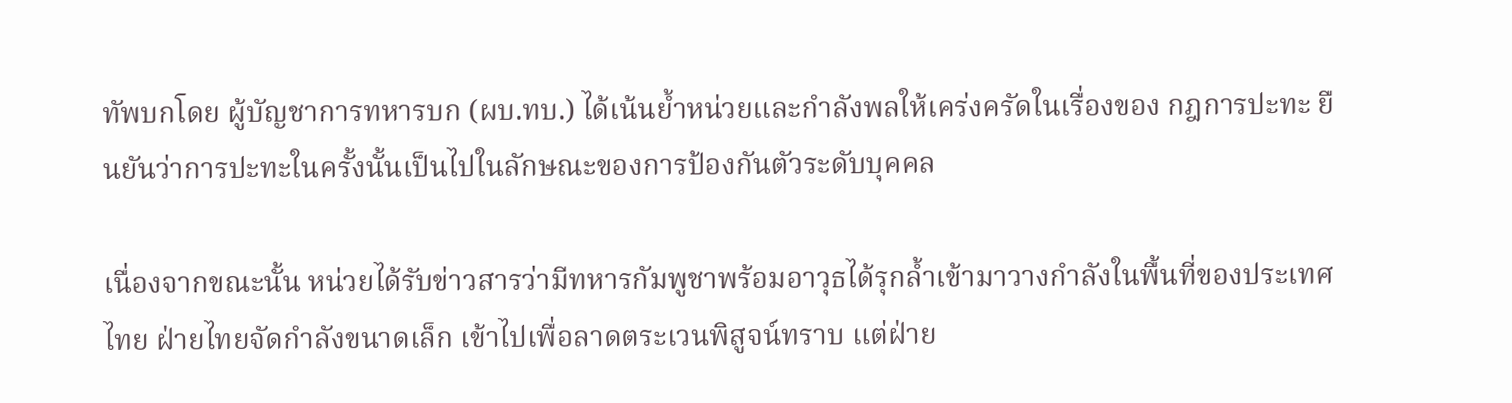ทัพบกโดย ผู้บัญชาการทหารบก (ผบ.ทบ.) ได้เน้นย้ำหน่วยและกำลังพลให้เคร่งครัดในเรื่องของ กฎการปะทะ ยืนยันว่าการปะทะในครั้งนั้นเป็นไปในลักษณะของการป้องกันตัวระดับบุคคล

เนื่องจากขณะนั้น หน่วยได้รับข่าวสารว่ามีทหารกัมพูชาพร้อมอาวุธได้รุกล้ำเข้ามาวางกำลังในพื้นที่ของประเทศไทย ฝ่ายไทยจัดกำลังขนาดเล็ก เข้าไปเพื่อลาดตระเวนพิสูจน์ทราบ แต่ฝ่าย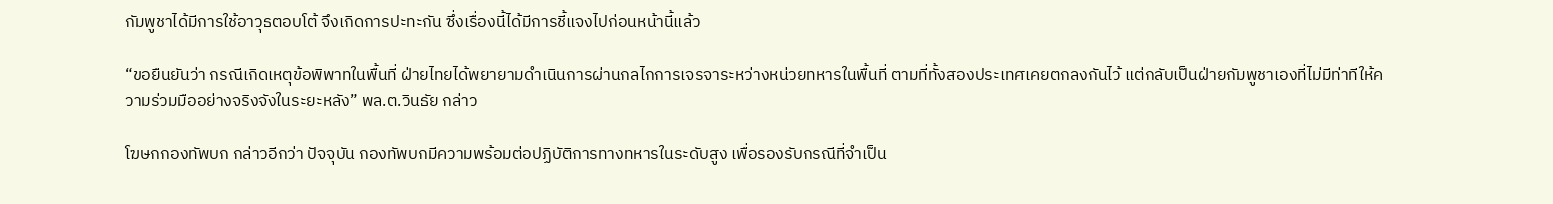กัมพูชาได้มีการใช้อาวุธตอบโต้ จึงเกิดการปะทะกัน ซึ่งเรื่องนี้ได้มีการชี้แจงไปก่อนหน้านี้แล้ว

“ขอยืนยันว่า กรณีเกิดเหตุข้อพิพาทในพื้นที่ ฝ่ายไทยได้พยายามดำเนินการผ่านกลไกการเจรจาระหว่างหน่วยทหารในพื้นที่ ตามที่ทั้งสองประเทศเคยตกลงกันไว้ แต่กลับเป็นฝ่ายกัมพูชาเองที่ไม่มีท่าทีให้ความร่วมมืออย่างจริงจังในระยะหลัง” พล.ต.วินธัย กล่าว

โฆษกกองทัพบก กล่าวอีกว่า ปัจจุบัน กองทัพบกมีความพร้อมต่อปฏิบัติการทางทหารในระดับสูง เพื่อรองรับกรณีที่จำเป็น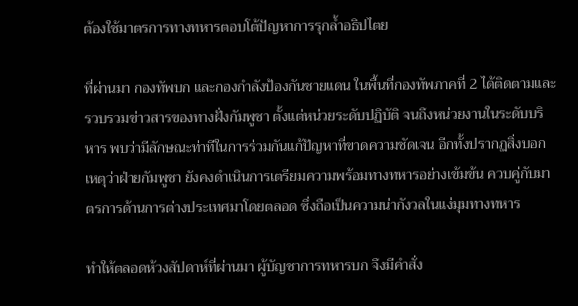ต้องใช้มาตรการทางทหารตอบโต้ปัญหาการรุกล้ำอธิปไตย

ที่ผ่านมา กองทัพบก และกองกำลังป้องกันชายแดน ในพื้นที่กองทัพภาคที่ 2 ได้ติดตามและรวบรวมข่าวสารของทางฝั่งกัมพูชา ตั้งแต่หน่วยระดับปฏิบัติ จนถึงหน่วยงานในระดับบริหาร พบว่ามีลักษณะท่าทีในการร่วมกันแก้ปัญหาที่ขาดความชัดเจน อีกทั้งปรากฏสิ่งบอกเหตุว่าฝ่ายกัมพูชา ยังคงดำเนินการเตรียมความพร้อมทางทหารอย่างเข้มข้น ควบคู่กับมาตรการด้านการต่างประเทศมาโดยตลอด ซึ่งถือเป็นความน่ากังวลในแง่มุมทางทหาร

ทำให้ตลอดห้วงสัปดาห์ที่ผ่านมา ผู้บัญชาการทหารบก จึงมีคำสั่ง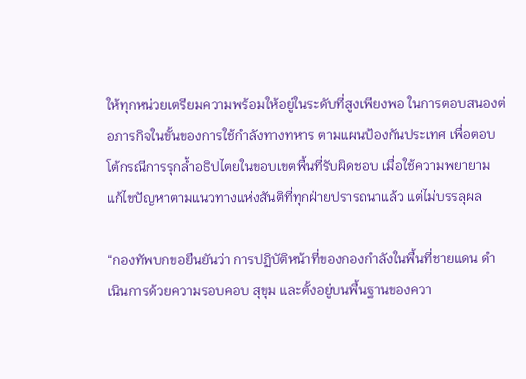ให้ทุกหน่วยเตรียมความพร้อมให้อยู่ในระดับที่สูงเพียงพอ ในการตอบสนองต่อภารกิจในขั้นของการใช้กำลังทางทหาร ตามแผนป้องกันประเทศ เพื่อตอบโต้กรณีการรุกล้ำอธิปไตยในขอบเขตพื้นที่รับผิดชอบ เมื่อใช้ความพยายามแก้ไขปัญหาตามแนวทางแห่งสันติที่ทุกฝ่ายปรารถนาแล้ว แต่ไม่บรรลุผล

“กองทัพบกขอยืนยันว่า การปฏิบัติหน้าที่ของกองกำลังในพื้นที่ชายแดน ดำเนินการด้วยความรอบคอบ สุขุม และตั้งอยู่บนพื้นฐานของควา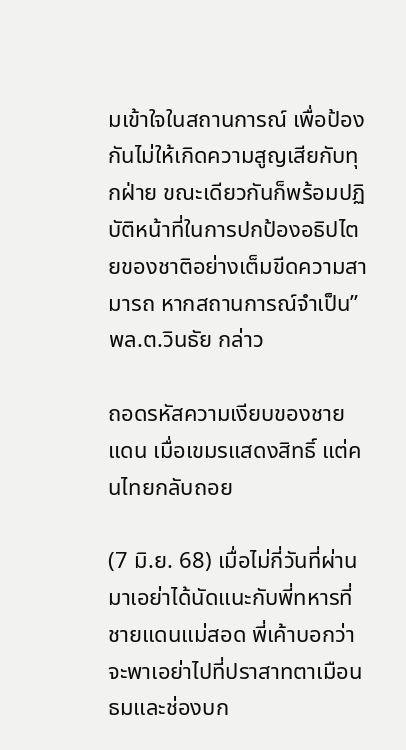มเข้าใจในสถานการณ์ เพื่อป้องกันไม่ให้เกิดความสูญเสียกับทุกฝ่าย ขณะเดียวกันก็พร้อมปฏิบัติหน้าที่ในการปกป้องอธิปไตยของชาติอย่างเต็มขีดความสามารถ หากสถานการณ์จำเป็น” พล.ต.วินธัย กล่าว

ถอดรหัสความเงียบของชายแดน เมื่อเขมรแสดงสิทธิ์ แต่คนไทยกลับถอย

(7 มิ.ย. 68) เมื่อไม่กี่วันที่ผ่านมาเอย่าได้นัดแนะกับพี่ทหารที่ชายแดนแม่สอด พี่เค้าบอกว่าจะพาเอย่าไปที่ปราสาทตาเมือนธมและช่องบก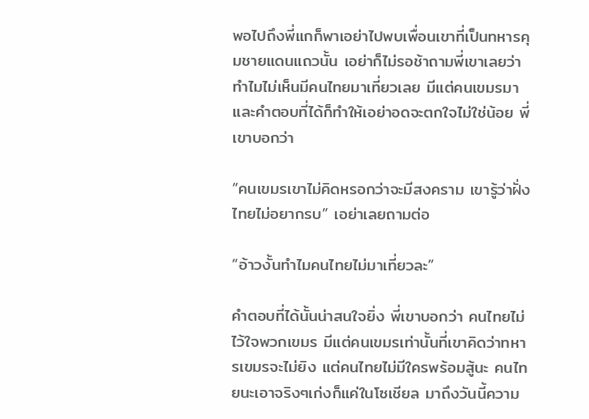พอไปถึงพี่แกก็พาเอย่าไปพบเพื่อนเขาที่เป็นทหารคุมชายแดนแถวนั้น เอย่าก็ไม่รอช้าถามพี่เขาเลยว่าทำไมไม่เห็นมีคนไทยมาเที่ยวเลย มีแต่คนเขมรมาและคำตอบที่ได้ก็ทำให้เอย่าอดจะตกใจไม่ใช่น้อย พี่เขาบอกว่า

“คนเขมรเขาไม่คิดหรอกว่าจะมีสงคราม เขารู้ว่าฝั่งไทยไม่อยากรบ” เอย่าเลยถามต่อ

“อ้าวงั้นทำไมคนไทยไม่มาเที่ยวละ”

คำตอบที่ได้นั้นน่าสนใจยิ่ง พี่เขาบอกว่า คนไทยไม่ไว้ใจพวกเขมร มีแต่คนเขมรเท่านั้นที่เขาคิดว่าทหารเขมรจะไม่ยิง แต่คนไทยไม่มีใครพร้อมสู้นะ คนไทยนะเอาจริงๆเก่งก็แค่ในโซเชียล มาถึงวันนี้ความ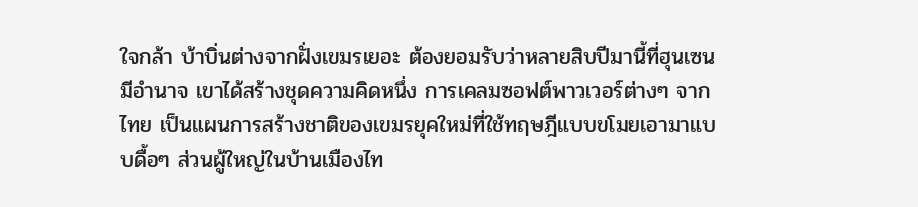ใจกล้า บ้าบิ่นต่างจากฝั่งเขมรเยอะ ต้องยอมรับว่าหลายสิบปีมานี้ที่ฮุนเซนมีอำนาจ เขาได้สร้างชุดความคิดหนึ่ง การเคลมซอฟต์พาวเวอร์ต่างๆ จากไทย เป็นแผนการสร้างชาติของเขมรยุคใหม่ที่ใช้ทฤษฎีแบบขโมยเอามาแบบดื้อๆ ส่วนผู้ใหญ่ในบ้านเมืองไท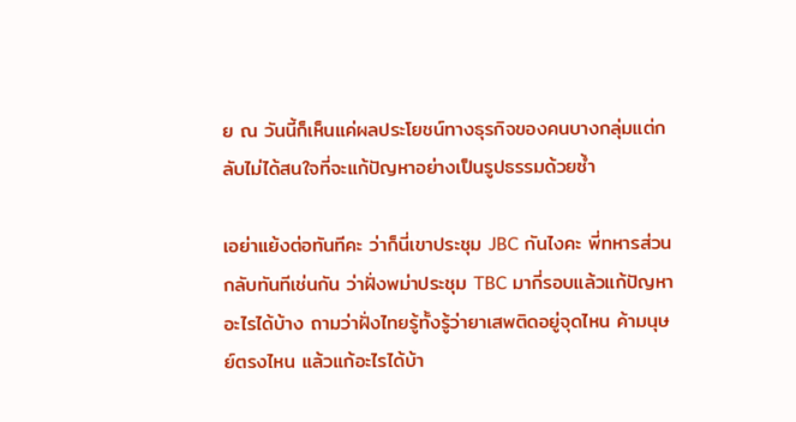ย ณ วันนี้ก็เห็นแค่ผลประโยชน์ทางธุรกิจของคนบางกลุ่มแต่กลับไม่ได้สนใจที่จะแก้ปัญหาอย่างเป็นรูปธรรมด้วยซ้ำ

เอย่าแย้งต่อทันทีคะ ว่าก็นี่เขาประชุม JBC กันไงคะ พี่ทหารส่วนกลับทันทีเช่นกัน ว่าฝั่งพม่าประชุม TBC มากี่รอบแล้วแก้ปัญหาอะไรได้บ้าง ถามว่าฝั่งไทยรู้ทั้งรู้ว่ายาเสพติดอยู่จุดไหน ค้ามนุษย์ตรงไหน แล้วแก้อะไรได้บ้า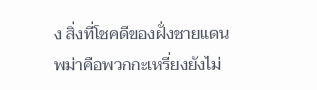ง สิ่งที่โชคดีของฝั่งชายแดนพม่าคือพวกกะเหรี่ยงยังไม่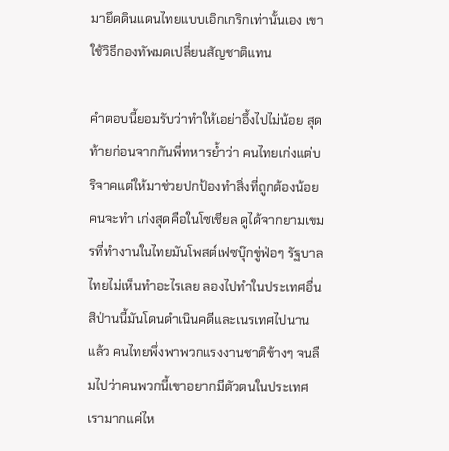มายึดดินแดนไทยแบบเอิกเกริกเท่านั้นเอง เขาใช้วิธีกองทัพมดเปลี่ยนสัญชาติแทน

คำตอบนี้ยอมรับว่าทำให้เอย่าอึ้งไปไม่น้อย สุดท้ายก่อนจากกันพี่ทหารย้ำว่า คนไทยเก่งแต่บริจาคแต่ให้มาช่วยปกป้องทำสิ่งที่ถูกต้องน้อยคนจะทำ เก่งสุดคือในโซเชียล ดูได้จากยามเขมรที่ทำงานในไทยมันโพสต์เฟซบุ๊กขู่ฟ่อๆ รัฐบาลไทยไม่เห็นทำอะไรเลย ลองไปทำในประเทศอื่นสิป่านนี้มันโดนดำเนินคดีและเนรเทศไปนานแล้ว คนไทยพึ่งพาพวกแรงงานชาติข้างๆ จนลืมไปว่าคนพวกนี้เขาอยากมีตัวตนในประเทศเรามากแค่ไห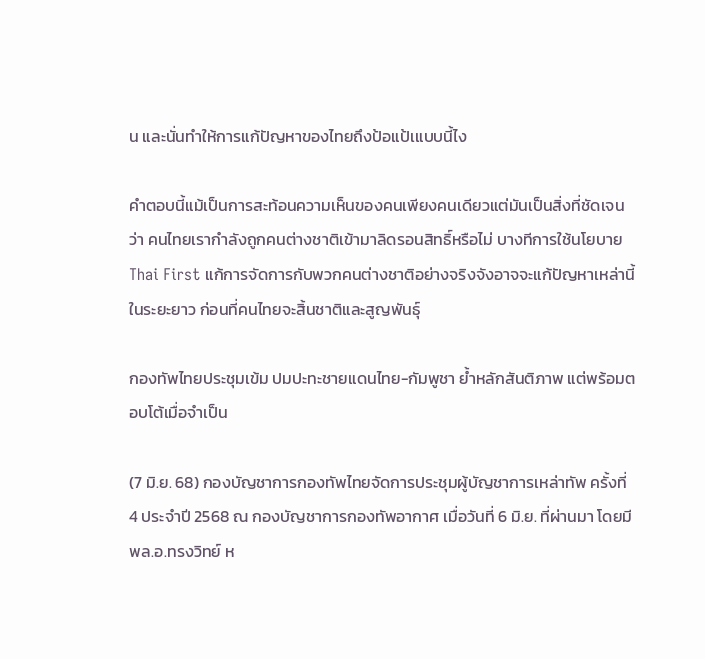น และนั่นทำให้การแก้ปัญหาของไทยถึงป้อแป้เแบบนี้ไง

คำตอบนี้แม้เป็นการสะท้อนความเห็นของคนเพียงคนเดียวแต่มันเป็นสิ่งที่ชัดเจนว่า คนไทยเรากำลังถูกคนต่างชาติเข้ามาลิดรอนสิทธิ์หรือไม่ บางทีการใช้นโยบาย Thai First แก้การจัดการกับพวกคนต่างชาติอย่างจริงจังอาจจะแก้ปัญหาเหล่านี้ในระยะยาว ก่อนที่คนไทยจะสิ้นชาติและสูญพันธุ์

กองทัพไทยประชุมเข้ม ปมปะทะชายแดนไทย-กัมพูชา ย้ำหลักสันติภาพ แต่พร้อมตอบโต้เมื่อจำเป็น

(7 มิ.ย. 68) กองบัญชาการกองทัพไทยจัดการประชุมผู้บัญชาการเหล่าทัพ ครั้งที่ 4 ประจำปี 2568 ณ กองบัญชาการกองทัพอากาศ เมื่อวันที่ 6 มิ.ย. ที่ผ่านมา โดยมี พล.อ.ทรงวิทย์ ห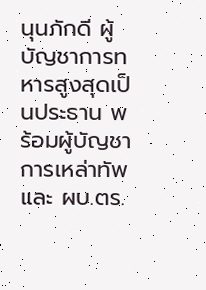นุนภักดี ผู้บัญชาการทหารสูงสุดเป็นประธาน พร้อมผู้บัญชาการเหล่าทัพและ ผบ.ตร.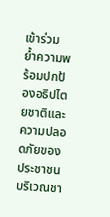เข้าร่วม ย้ำความพร้อมปกป้องอธิปไตยชาติและความปลอดภัยของประชาชนบริเวณชา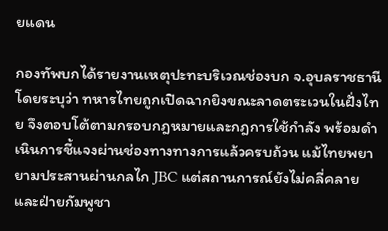ยแดน

กองทัพบกได้รายงานเหตุปะทะบริเวณช่องบก จ.อุบลราชธานี โดยระบุว่า ทหารไทยถูกเปิดฉากยิงขณะลาดตระเวนในฝั่งไทย จึงตอบโต้ตามกรอบกฎหมายและกฎการใช้กำลัง พร้อมดำเนินการชี้แจงผ่านช่องทางทางการแล้วครบถ้วน แม้ไทยพยายามประสานผ่านกลไก JBC แต่สถานการณ์ยังไม่คลี่คลาย และฝ่ายกัมพูชา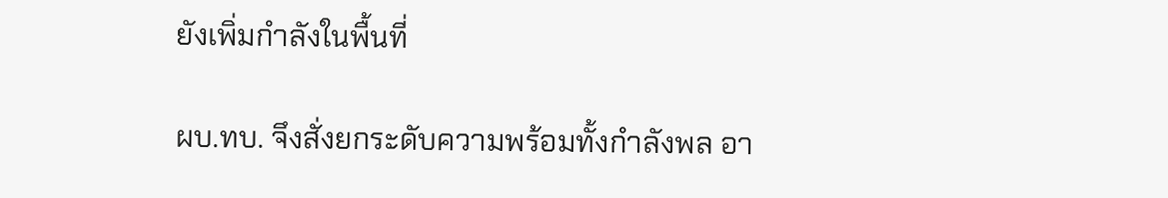ยังเพิ่มกำลังในพื้นที่

ผบ.ทบ. จึงสั่งยกระดับความพร้อมทั้งกำลังพล อา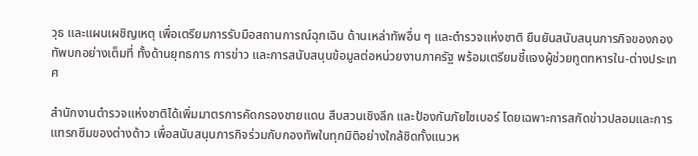วุธ และแผนเผชิญเหตุ เพื่อเตรียมการรับมือสถานการณ์ฉุกเฉิน ด้านเหล่าทัพอื่น ๆ และตำรวจแห่งชาติ ยืนยันสนับสนุนภารกิจของกองทัพบกอย่างเต็มที่ ทั้งด้านยุทธการ การข่าว และการสนับสนุนข้อมูลต่อหน่วยงานภาครัฐ พร้อมเตรียมชี้แจงผู้ช่วยทูตทหารใน-ต่างประเทศ

สำนักงานตำรวจแห่งชาติได้เพิ่มมาตรการคัดกรองชายแดน สืบสวนเชิงลึก และป้องกันภัยไซเบอร์ โดยเฉพาะการสกัดข่าวปลอมและการแทรกซึมของต่างด้าว เพื่อสนับสนุนภารกิจร่วมกับกองทัพในทุกมิติอย่างใกล้ชิดทั้งแนวห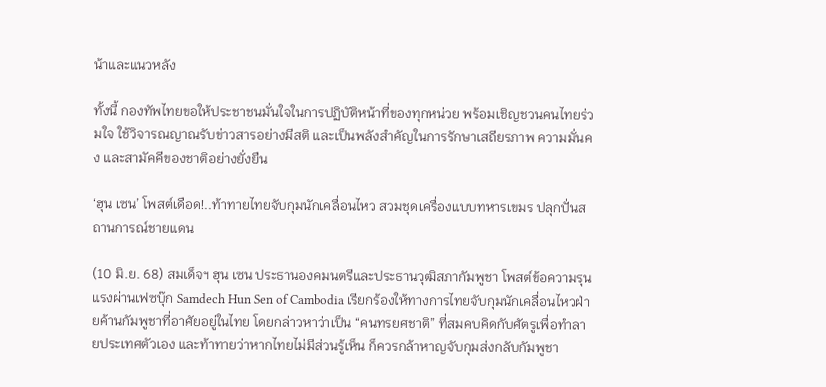น้าและแนวหลัง

ทั้งนี้ กองทัพไทยขอให้ประชาชนมั่นใจในการปฏิบัติหน้าที่ของทุกหน่วย พร้อมเชิญชวนคนไทยร่วมใจ ใช้วิจารณญาณรับข่าวสารอย่างมีสติ และเป็นพลังสำคัญในการรักษาเสถียรภาพ ความมั่นคง และสามัคคีของชาติอย่างยั่งยืน

‘ฮุน เซน’ โพสต์เดือด!..ท้าทายไทยจับกุมนักเคลื่อนไหว สวมชุดเครื่องแบบทหารเขมร ปลุกปั่นสถานการณ์ชายแดน

(10 มิ.ย. 68) สมเด็จฯ ฮุน เซน ประธานองคมนตรีและประธานวุฒิสภากัมพูชา โพสต์ข้อความรุนแรงผ่านเฟซบุ๊ก Samdech Hun Sen of Cambodia เรียกร้องให้ทางการไทยจับกุมนักเคลื่อนไหวฝ่ายค้านกัมพูชาที่อาศัยอยู่ในไทย โดยกล่าวหาว่าเป็น “คนทรยศชาติ” ที่สมคบคิดกับศัตรูเพื่อทำลายประเทศตัวเอง และท้าทายว่าหากไทยไม่มีส่วนรู้เห็น ก็ควรกล้าหาญจับกุมส่งกลับกัมพูชา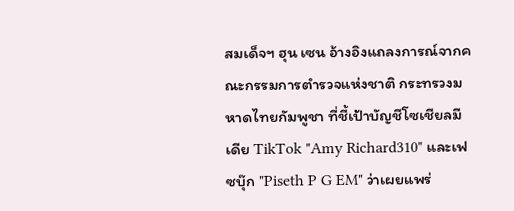สมเด็จฯ ฮุน เซน อ้างอิงแถลงการณ์จากคณะกรรมการตำรวจแห่งชาติ กระทรวงมหาดไทยกัมพูชา ที่ชี้เป้าบัญชีโซเชียลมีเดีย TikTok "Amy Richard310" และเฟซบุ๊ก "Piseth P G EM" ว่าเผยแพร่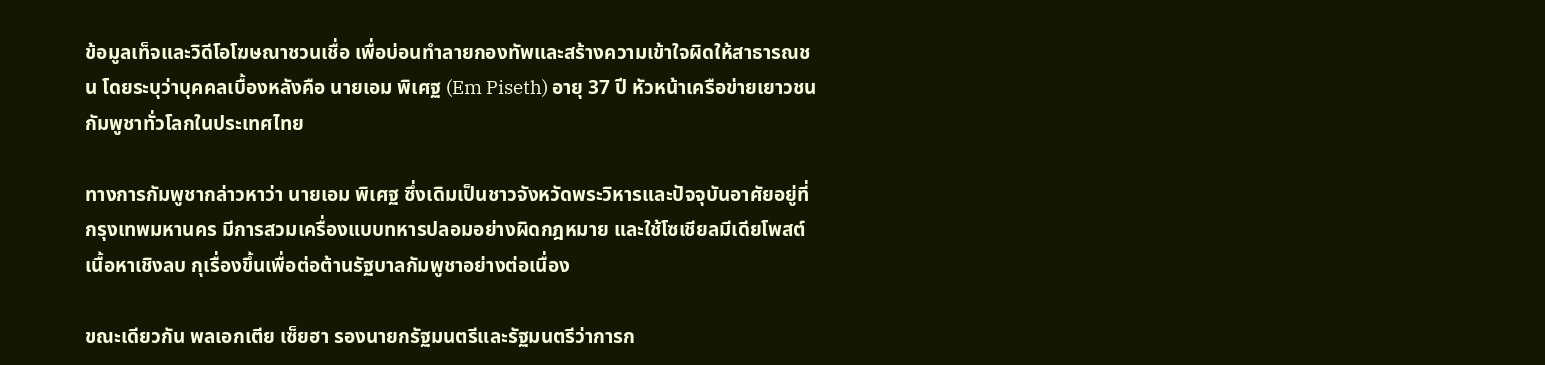ข้อมูลเท็จและวิดีโอโฆษณาชวนเชื่อ เพื่อบ่อนทำลายกองทัพและสร้างความเข้าใจผิดให้สาธารณชน โดยระบุว่าบุคคลเบื้องหลังคือ นายเอม พิเศฐ (Em Piseth) อายุ 37 ปี หัวหน้าเครือข่ายเยาวชนกัมพูชาทั่วโลกในประเทศไทย

ทางการกัมพูชากล่าวหาว่า นายเอม พิเศฐ ซึ่งเดิมเป็นชาวจังหวัดพระวิหารและปัจจุบันอาศัยอยู่ที่กรุงเทพมหานคร มีการสวมเครื่องแบบทหารปลอมอย่างผิดกฎหมาย และใช้โซเชียลมีเดียโพสต์เนื้อหาเชิงลบ กุเรื่องขึ้นเพื่อต่อต้านรัฐบาลกัมพูชาอย่างต่อเนื่อง

ขณะเดียวกัน พลเอกเตีย เซ็ยฮา รองนายกรัฐมนตรีและรัฐมนตรีว่าการก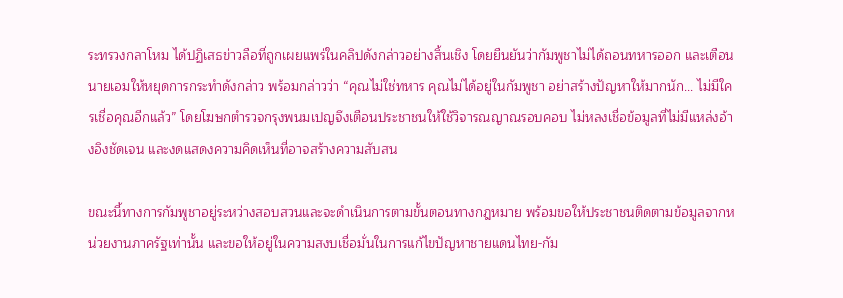ระทรวงกลาโหม ได้ปฏิเสธข่าวลือที่ถูกเผยแพร่ในคลิปดังกล่าวอย่างสิ้นเชิง โดยยืนยันว่ากัมพูชาไม่ได้ถอนทหารออก และเตือนนายเอมให้หยุดการกระทำดังกล่าว พร้อมกล่าวว่า “คุณไม่ใช่ทหาร คุณไม่ได้อยู่ในกัมพูชา อย่าสร้างปัญหาให้มากนัก... ไม่มีใครเชื่อคุณอีกแล้ว” โดยโฆษกตำรวจกรุงพนมเปญจึงเตือนประชาชนให้ใช้วิจารณญาณรอบคอบ ไม่หลงเชื่อข้อมูลที่ไม่มีแหล่งอ้างอิงชัดเจน และงดแสดงความคิดเห็นที่อาจสร้างความสับสน

ขณะนี้ทางการกัมพูชาอยู่ระหว่างสอบสวนและจะดำเนินการตามขั้นตอนทางกฎหมาย พร้อมขอให้ประชาชนติดตามข้อมูลจากหน่วยงานภาครัฐเท่านั้น และขอให้อยู่ในความสงบเชื่อมั่นในการแก้ไขปัญหาชายแดนไทย-กัม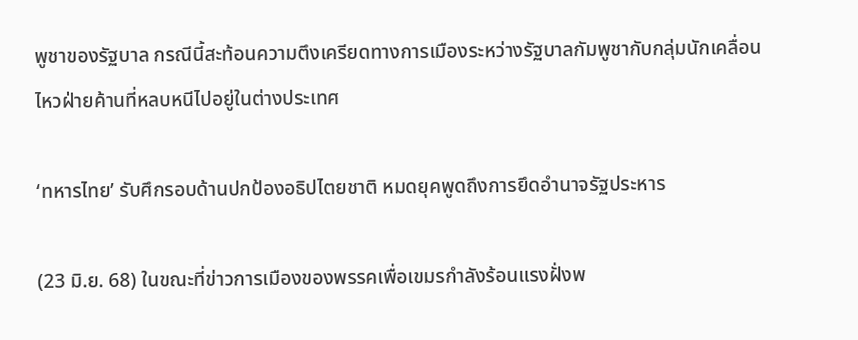พูชาของรัฐบาล กรณีนี้สะท้อนความตึงเครียดทางการเมืองระหว่างรัฐบาลกัมพูชากับกลุ่มนักเคลื่อนไหวฝ่ายค้านที่หลบหนีไปอยู่ในต่างประเทศ

‘ทหารไทย’ รับศึกรอบด้านปกป้องอธิปไตยชาติ หมดยุคพูดถึงการยึดอำนาจรัฐประหาร

(23 มิ.ย. 68) ในขณะที่ข่าวการเมืองของพรรคเพื่อเขมรกำลังร้อนแรงฝั่งพ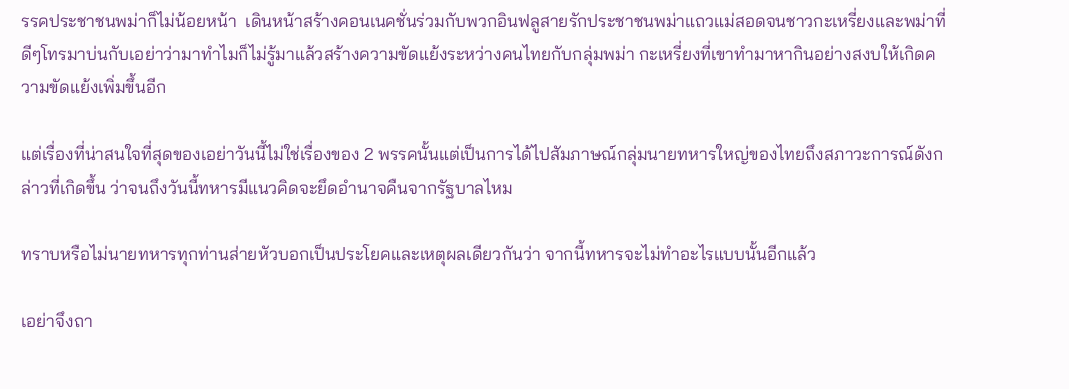รรคประชาชนพม่าก็ไม่น้อยหน้า  เดินหน้าสร้างคอนเนคชั่นร่วมกับพวกอินฟลูสายรักประชาชนพม่าแถวแม่สอดจนชาวกะเหรี่ยงและพม่าที่ดีๆโทรมาบ่นกับเอย่าว่ามาทำไมก็ไม่รู้มาแล้วสร้างความขัดแย้งระหว่างคนไทยกับกลุ่มพม่า กะเหรี่ยงที่เขาทำมาหากินอย่างสงบให้เกิดความขัดแย้งเพิ่มขึ้นอีก

แต่เรื่องที่น่าสนใจที่สุดของเอย่าวันนี้ไม่ใช่เรื่องของ 2 พรรคนั้นแต่เป็นการได้ไปสัมภาษณ์กลุ่มนายทหารใหญ่ของไทยถึงสภาวะการณ์ดังกล่าวที่เกิดขึ้น ว่าจนถึงวันนี้ทหารมีแนวคิดจะยึดอำนาจคืนจากรัฐบาลไหม

ทราบหรือไม่นายทหารทุกท่านส่ายหัวบอกเป็นประโยคและเหตุผลเดียวกันว่า จากนี้ทหารจะไม่ทำอะไรแบบนั้นอีกแล้ว

เอย่าจึงถา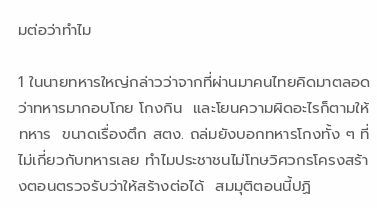มต่อว่าทำไม

1 ในนายทหารใหญ่กล่าวว่าจากที่ผ่านมาคนไทยคิดมาตลอดว่าทหารมากอบโกย โกงกิน  และโยนความผิดอะไรก็ตามให้ทหาร  ขนาดเรื่องตึก สตง. ถล่มยังบอกทหารโกงทั้ง ๆ ที่ไม่เกี่ยวกับทหารเลย ทำไมประชาชนไม่โทษวิศวกรโครงสร้างตอนตรวจรับว่าให้สร้างต่อได้  สมมุติตอนนี้ปฏิ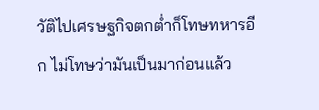วัติไปเศรษฐกิจตกต่ำก็โทษทหารอีก ไม่โทษว่ามันเป็นมาก่อนแล้ว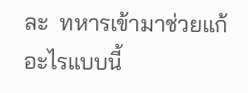ละ  ทหารเข้ามาช่วยแก้อะไรแบบนี้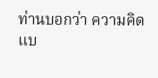ท่านบอกว่า ความคิดแบ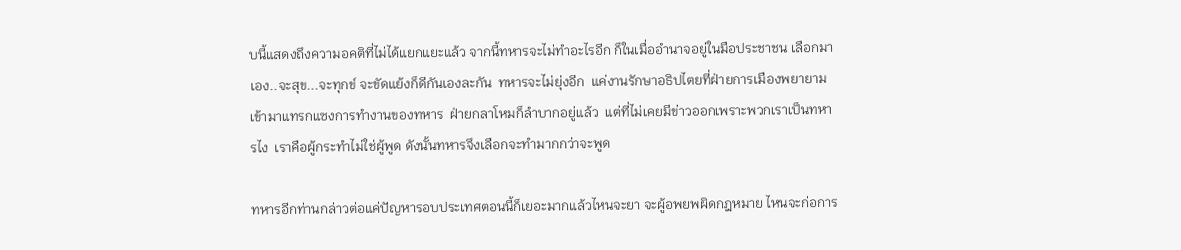บนี้แสดงถึงความอคติที่ไม่ได้แยกแยะแล้ว จากนี้ทหารจะไม่ทำอะไรอีก ก็ในเมื่ออำนาจอยู่ในมือประชาชน เลือกมาเอง..จะสุข...จะทุกข์ จะขัดแย้งก็ดีกันเองละกัน  ทหารจะไม่ยุ่งอีก  แค่งานรักษาอธิปไตยที่ฝ่ายการเมืองพยายามเข้ามาแทรกแซงการทำงานของทหาร  ฝ่ายกลาโหมก็ลำบากอยู่แล้ว  แต่ที่ไม่เคยมีข่าวออกเพราะพวกเราเป็นทหารไง  เราคือผู้กระทำไม่ใช่ผู้พูด ดังนั้นทหารจึงเลือกจะทำมากกว่าจะพูด

ทหารอีกท่านกล่าวต่อแค่ปัญหารอบประเทศตอนนี้ก็เยอะมากแล้วไหนจะยา จะผู้อพยพผิดกฎหมาย ไหนจะก่อการ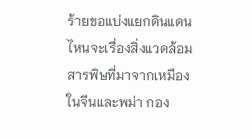ร้ายขอแบ่งแยกดินแดน ไหนจะเรื่องสิ่งแวดล้อมสารพิษที่มาจากเหมืองในจีนและพม่า กอง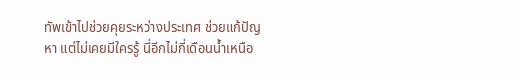ทัพเข้าไปช่วยคุยระหว่างประเทศ ช่วยแก้ปัญหา แต่ไม่เคยมีใครรู้ นี่อีกไม่กี่เดือนน้ำเหนือ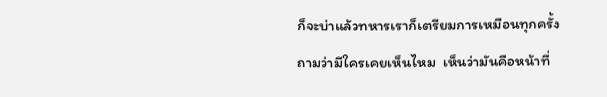ก็จะบ่าแล้วทหารเราก็เตรียมการเหมือนทุกครั้งถามว่ามีใครเคยเห็นไหม  เห็นว่ามันคือหน้าที่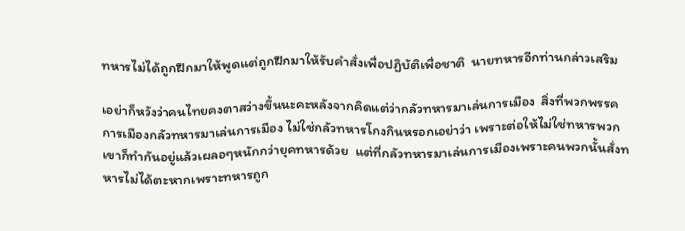ทหารไม่ได้ถูกฝึกมาให้พูดแต่ถูกฝึกมาให้รับคำสั่งเพื่อปฏิบัติเพื่อชาติ  นายทหารอีกท่านกล่าวเสริม

เอย่าก็หวังว่าคนไทยคงตาสว่างขึ้นนะคะหลังจากคิดแต่ว่ากลัวทหารมาเล่นการเมือง  สิ่งที่พวกพรรคการเมืองกลัวทหารมาเล่นการเมือง ไม่ใช่กลัวทหารโกงกินหรอกเอย่าว่า เพราะต่อให้ไม่ใช่ทหารพวกเขาก็ทำกันอยู่แล้วเผลอๆหนักกว่ายุคทหารด้วย  แต่ที่กลัวทหารมาเล่นการเมืองเพราะคนพวกนั้นสั่งทหารไม่ได้ตะหากเพราะทหารถูก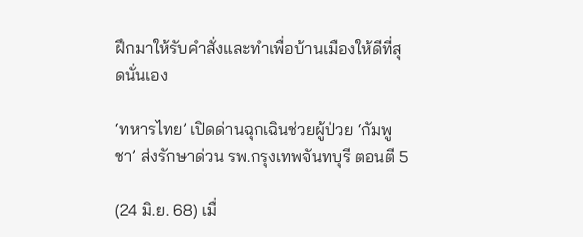ฝึกมาให้รับคำสั่งและทำเพื่อบ้านเมืองให้ดีที่สุดนั่นเอง

‘ทหารไทย’ เปิดด่านฉุกเฉินช่วยผู้ป่วย ‘กัมพูชา’ ส่งรักษาด่วน รพ.กรุงเทพจันทบุรี ตอนตี 5

(24 มิ.ย. 68) เมื่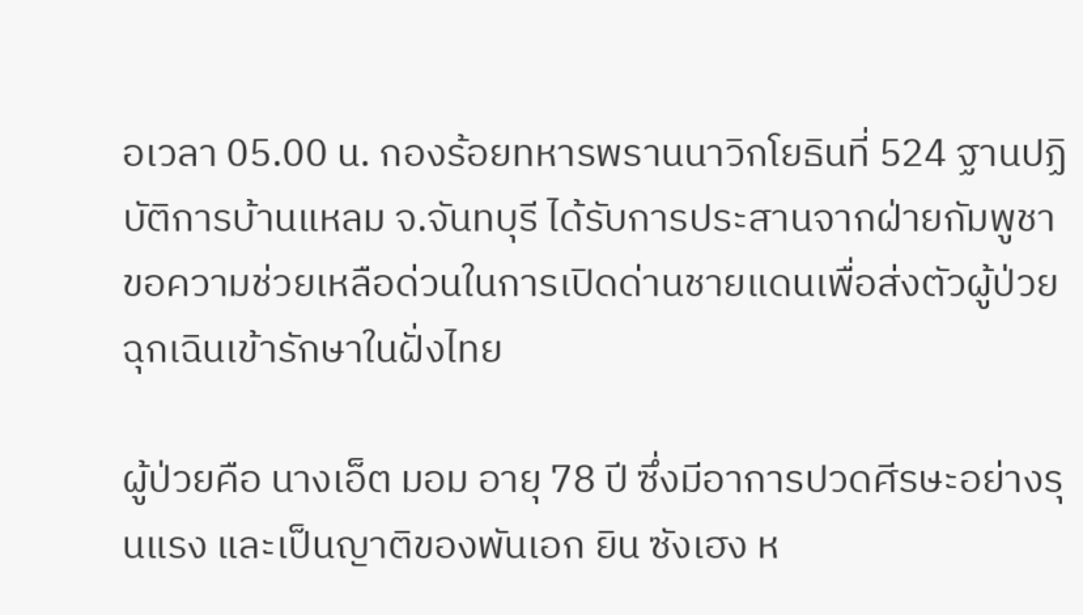อเวลา 05.00 น. กองร้อยทหารพรานนาวิกโยธินที่ 524 ฐานปฏิบัติการบ้านแหลม จ.จันทบุรี ได้รับการประสานจากฝ่ายกัมพูชา ขอความช่วยเหลือด่วนในการเปิดด่านชายแดนเพื่อส่งตัวผู้ป่วยฉุกเฉินเข้ารักษาในฝั่งไทย

ผู้ป่วยคือ นางเอ็ต มอม อายุ 78 ปี ซึ่งมีอาการปวดศีรษะอย่างรุนแรง และเป็นญาติของพันเอก ยิน ซังเฮง ห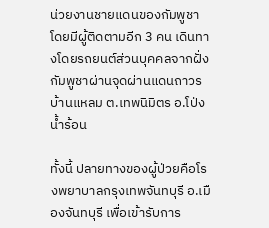น่วยงานชายแดนของกัมพูชา โดยมีผู้ติดตามอีก 3 คน เดินทางโดยรถยนต์ส่วนบุคคลจากฝั่งกัมพูชาผ่านจุดผ่านแดนถาวรบ้านแหลม ต.เทพนิมิตร อ.โป่งน้ำร้อน

ทั้งนี้ ปลายทางของผู้ป่วยคือโรงพยาบาลกรุงเทพจันทบุรี อ.เมืองจันทบุรี เพื่อเข้ารับการ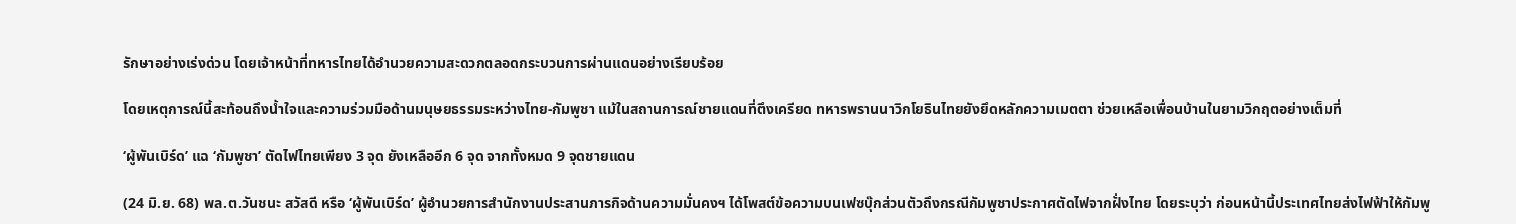รักษาอย่างเร่งด่วน โดยเจ้าหน้าที่ทหารไทยได้อำนวยความสะดวกตลอดกระบวนการผ่านแดนอย่างเรียบร้อย

โดยเหตุการณ์นี้สะท้อนถึงน้ำใจและความร่วมมือด้านมนุษยธรรมระหว่างไทย-กัมพูชา แม้ในสถานการณ์ชายแดนที่ตึงเครียด ทหารพรานนาวิกโยธินไทยยังยึดหลักความเมตตา ช่วยเหลือเพื่อนบ้านในยามวิกฤตอย่างเต็มที่

‘ผู้พันเบิร์ด’ แฉ ‘กัมพูชา’ ตัดไฟไทยเพียง 3 จุด ยังเหลืออีก 6 จุด จากทั้งหมด 9 จุดชายแดน

(24 มิ.ย. 68) พล.ต.วันชนะ สวัสดี หรือ ‘ผู้พันเบิร์ด’ ผู้อำนวยการสำนักงานประสานภารกิจด้านความมั่นคงฯ ได้โพสต์ข้อความบนเฟซบุ๊กส่วนตัวถึงกรณีกัมพูชาประกาศตัดไฟจากฝั่งไทย โดยระบุว่า ก่อนหน้านี้ประเทศไทยส่งไฟฟ้าให้กัมพู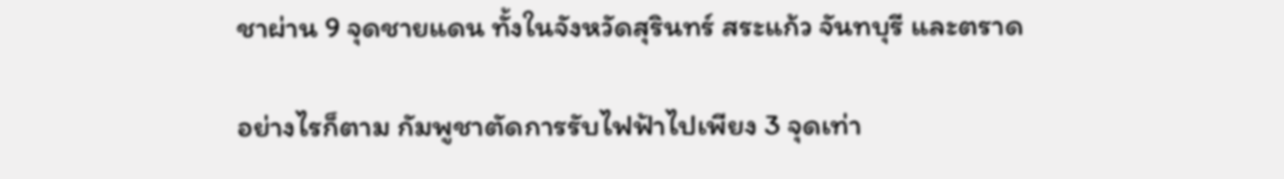ชาผ่าน 9 จุดชายแดน ทั้งในจังหวัดสุรินทร์ สระแก้ว จันทบุรี และตราด

อย่างไรก็ตาม กัมพูชาตัดการรับไฟฟ้าไปเพียง 3 จุดเท่า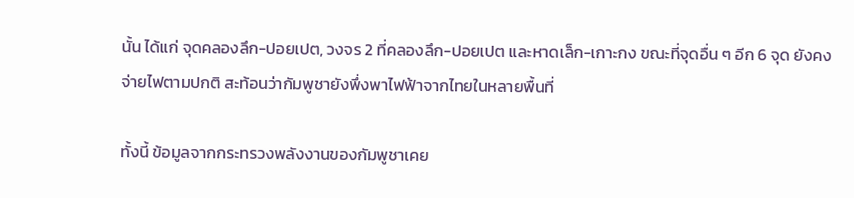นั้น ได้แก่ จุดคลองลึก-ปอยเปต, วงจร 2 ที่คลองลึก-ปอยเปต และหาดเล็ก-เกาะกง ขณะที่จุดอื่น ๆ อีก 6 จุด ยังคงจ่ายไฟตามปกติ สะท้อนว่ากัมพูชายังพึ่งพาไฟฟ้าจากไทยในหลายพื้นที่

ทั้งนี้ ข้อมูลจากกระทรวงพลังงานของกัมพูชาเคย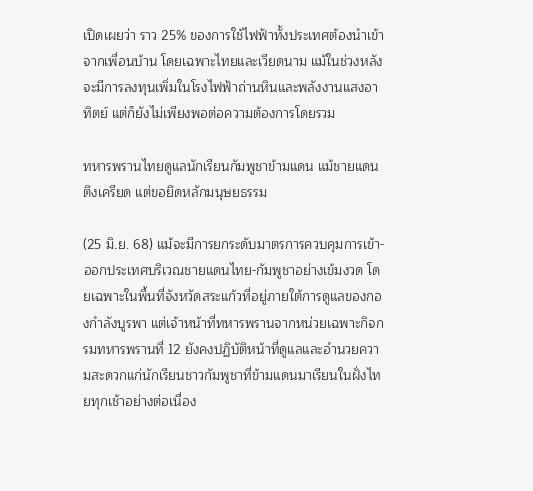เปิดเผยว่า ราว 25% ของการใช้ไฟฟ้าทั้งประเทศต้องนำเข้าจากเพื่อนบ้าน โดยเฉพาะไทยและเวียดนาม แม้ในช่วงหลังจะมีการลงทุนเพิ่มในโรงไฟฟ้าถ่านหินและพลังงานแสงอาทิตย์ แต่ก็ยังไม่เพียงพอต่อความต้องการโดยรวม

ทหารพรานไทยดูแลนักเรียนกัมพูชาข้ามแดน แม้ชายแดนตึงเครียด แต่ขอยึดหลักมนุษยธรรม

(25 มิ.ย. 68) แม้จะมีการยกระดับมาตรการควบคุมการเข้า-ออกประเทศบริเวณชายแดนไทย-กัมพูชาอย่างเข้มงวด โดยเฉพาะในพื้นที่จังหวัดสระแก้วที่อยู่ภายใต้การดูแลของกองกำลังบูรพา แต่เจ้าหน้าที่ทหารพรานจากหน่วยเฉพาะกิจกรมทหารพรานที่ 12 ยังคงปฏิบัติหน้าที่ดูแลและอำนวยความสะดวกแก่นักเรียนชาวกัมพูชาที่ข้ามแดนมาเรียนในฝั่งไทยทุกเช้าอย่างต่อเนื่อง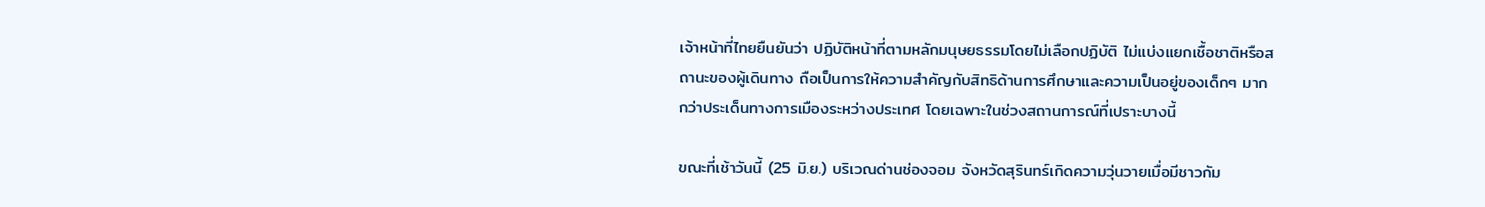เจ้าหน้าที่ไทยยืนยันว่า ปฏิบัติหน้าที่ตามหลักมนุษยธรรมโดยไม่เลือกปฏิบัติ ไม่แบ่งแยกเชื้อชาติหรือสถานะของผู้เดินทาง ถือเป็นการให้ความสำคัญกับสิทธิด้านการศึกษาและความเป็นอยู่ของเด็กๆ มากกว่าประเด็นทางการเมืองระหว่างประเทศ โดยเฉพาะในช่วงสถานการณ์ที่เปราะบางนี้

ขณะที่เช้าวันนี้ (25 มิ.ย.) บริเวณด่านช่องจอม จังหวัดสุรินทร์เกิดความวุ่นวายเมื่อมีชาวกัม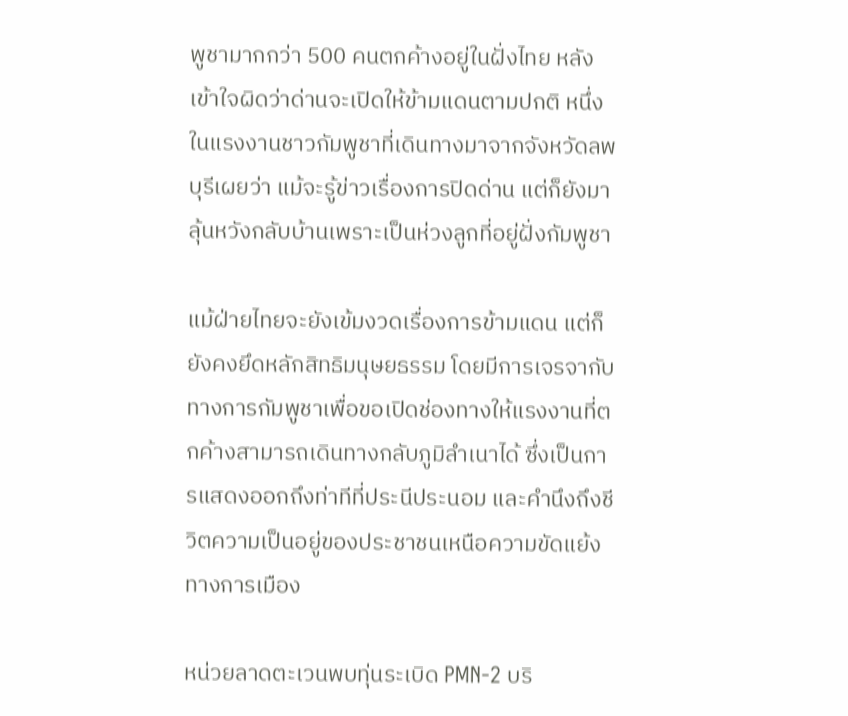พูชามากกว่า 500 คนตกค้างอยู่ในฝั่งไทย หลังเข้าใจผิดว่าด่านจะเปิดให้ข้ามแดนตามปกติ หนึ่งในแรงงานชาวกัมพูชาที่เดินทางมาจากจังหวัดลพบุรีเผยว่า แม้จะรู้ข่าวเรื่องการปิดด่าน แต่ก็ยังมาลุ้นหวังกลับบ้านเพราะเป็นห่วงลูกที่อยู่ฝั่งกัมพูชา

แม้ฝ่ายไทยจะยังเข้มงวดเรื่องการข้ามแดน แต่ก็ยังคงยึดหลักสิทธิมนุษยธรรม โดยมีการเจรจากับทางการกัมพูชาเพื่อขอเปิดช่องทางให้แรงงานที่ตกค้างสามารถเดินทางกลับภูมิลำเนาได้ ซึ่งเป็นการแสดงออกถึงท่าทีที่ประนีประนอม และคำนึงถึงชีวิตความเป็นอยู่ของประชาชนเหนือความขัดแย้งทางการเมือง

หน่วยลาดตะเวนพบทุ่นระเบิด PMN-2 บริ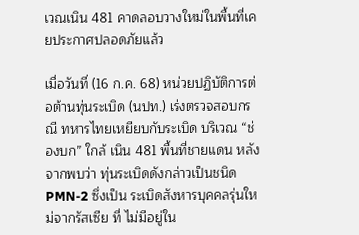เวณเนิน 481 คาดลอบวางใหม่ในพื้นที่เคยประกาศปลอดภัยแล้ว

เมื่อวันที่ (16 ก.ค. 68) หน่วยปฏิบัติการต่อต้านทุ่นระเบิด (นปท.) เร่งตรวจสอบกรณี ทหารไทยเหยียบกับระเบิด บริเวณ “ช่องบก” ใกล้ เนิน 481 พื้นที่ชายแดน หลังจากพบว่า ทุ่นระเบิดดังกล่าวเป็นชนิด PMN-2 ซึ่งเป็น ระเบิดสังหารบุคคลรุ่นใหม่จากรัสเซีย ที่ ไม่มีอยู่ใน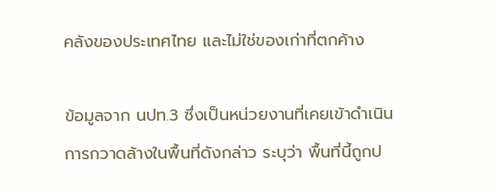คลังของประเทศไทย และไม่ใช่ของเก่าที่ตกค้าง

ข้อมูลจาก นปท.3 ซึ่งเป็นหน่วยงานที่เคยเข้าดำเนินการกวาดล้างในพื้นที่ดังกล่าว ระบุว่า พื้นที่นี้ถูกป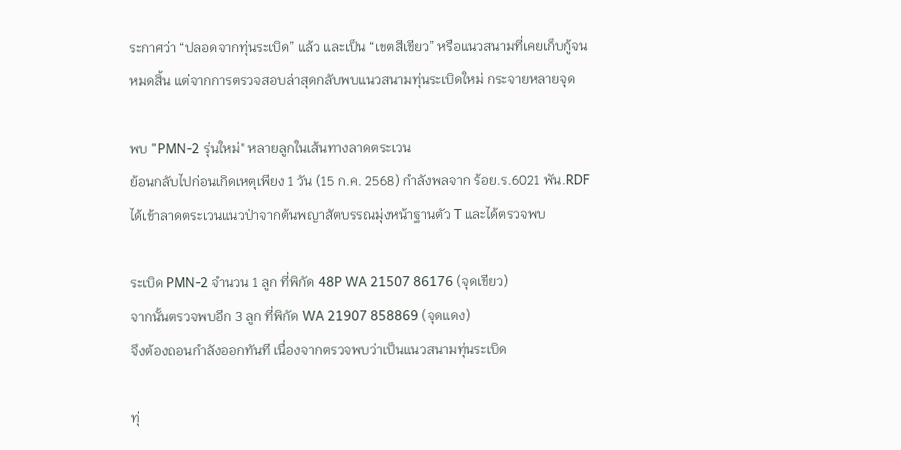ระกาศว่า “ปลอดจากทุ่นระเบิด” แล้ว และเป็น “เขตสีเขียว” หรือแนวสนามที่เคยเก็บกู้จนหมดสิ้น แต่จากการตรวจสอบล่าสุดกลับพบแนวสนามทุ่นระเบิดใหม่ กระจายหลายจุด

พบ "PMN-2 รุ่นใหม่" หลายลูกในเส้นทางลาดตระเวน
ย้อนกลับไปก่อนเกิดเหตุเพียง 1 วัน (15 ก.ค. 2568) กำลังพลจาก ร้อย.ร.6021 พัน.RDF ได้เข้าลาดตระเวนแนวป่าจากต้นพญาสัตบรรณมุ่งหน้าฐานตัว T และได้ตรวจพบ

ระเบิด PMN-2 จำนวน 1 ลูก ที่พิกัด 48P WA 21507 86176 (จุดเขียว)
จากนั้นตรวจพบอีก 3 ลูก ที่พิกัด WA 21907 858869 (จุดแดง)
จึงต้องถอนกำลังออกทันที เนื่องจากตรวจพบว่าเป็นแนวสนามทุ่นระเบิด

ทุ่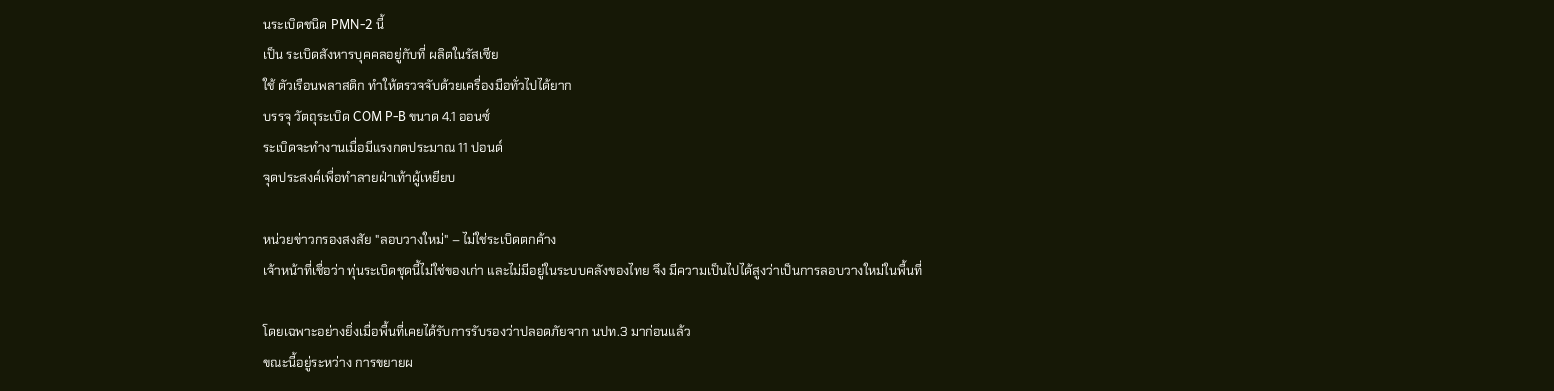นระเบิดชนิด PMN-2 นี้
เป็น ระเบิดสังหารบุคคลอยู่กับที่ ผลิตในรัสเซีย
ใช้ ตัวเรือนพลาสติก ทำให้ตรวจจับด้วยเครื่องมือทั่วไปได้ยาก
บรรจุ วัตถุระเบิด COM P-B ขนาด 4.1 ออนซ์
ระเบิดจะทำงานเมื่อมีแรงกดประมาณ 11 ปอนด์
จุดประสงค์เพื่อทำลายฝ่าเท้าผู้เหยียบ

หน่วยข่าวกรองสงสัย "ลอบวางใหม่" – ไม่ใช่ระเบิดตกค้าง
เจ้าหน้าที่เชื่อว่า ทุ่นระเบิดชุดนี้ไม่ใช่ของเก่า และไม่มีอยู่ในระบบคลังของไทย จึง มีความเป็นไปได้สูงว่าเป็นการลอบวางใหม่ในพื้นที่

โดยเฉพาะอย่างยิ่งเมื่อพื้นที่เคยได้รับการรับรองว่าปลอดภัยจาก นปท.3 มาก่อนแล้ว
ขณะนี้อยู่ระหว่าง การขยายผ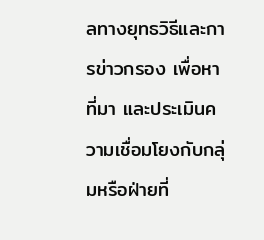ลทางยุทธวิธีและการข่าวกรอง เพื่อหาที่มา และประเมินความเชื่อมโยงกับกลุ่มหรือฝ่ายที่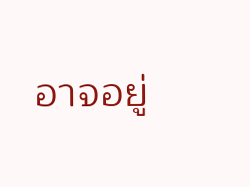อาจอยู่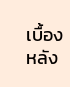เบื้องหลัง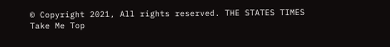© Copyright 2021, All rights reserved. THE STATES TIMES
Take Me Top